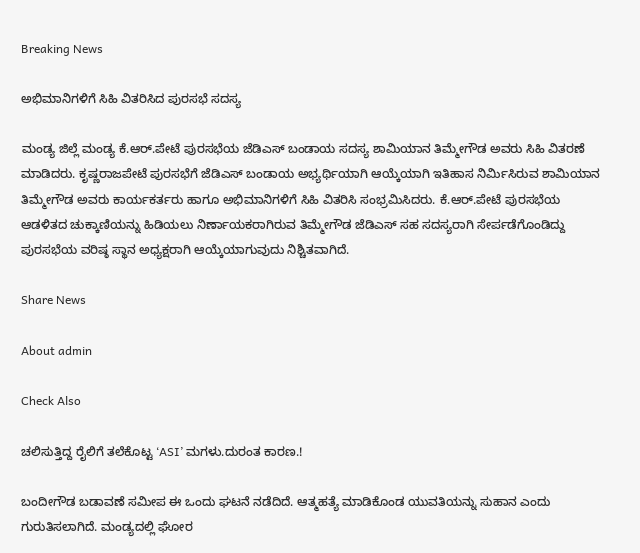Breaking News

ಅಭಿಮಾನಿಗಳಿಗೆ ಸಿಹಿ ವಿತರಿಸಿದ ಪುರಸಭೆ ಸದಸ್ಯ

ಮಂಡ್ಯ ಜಿಲ್ಲೆ ಮಂಡ್ಯ ಕೆ.ಆರ್.ಪೇಟೆ ಪುರಸಭೆಯ ಜೆಡಿಎಸ್ ಬಂಡಾಯ ಸದಸ್ಯ ಶಾಮಿಯಾನ ತಿಮ್ಮೇಗೌಡ ಅವರು ಸಿಹಿ ವಿತರಣೆ ಮಾಡಿದರು. ಕೃಷ್ಣರಾಜಪೇಟೆ ಪುರಸಭೆಗೆ ಜೆಡಿಎಸ್ ಬಂಡಾಯ ಅಭ್ಯರ್ಥಿಯಾಗಿ ಆಯ್ಕೆಯಾಗಿ ಇತಿಹಾಸ ನಿರ್ಮಿಸಿರುವ ಶಾಮಿಯಾನ ತಿಮ್ಮೇಗೌಡ ಅವರು ಕಾರ್ಯಕರ್ತರು ಹಾಗೂ ಅಭಿಮಾನಿಗಳಿಗೆ ಸಿಹಿ ವಿತರಿಸಿ ಸಂಭ್ರಮಿಸಿದರು. ಕೆ.ಆರ್.ಪೇಟೆ ಪುರಸಭೆಯ ಆಡಳಿತದ ಚುಕ್ಕಾಣಿಯನ್ನು ಹಿಡಿಯಲು ನಿರ್ಣಾಯಕರಾಗಿರುವ ತಿಮ್ಮೇಗೌಡ ಜೆಡಿಎಸ್ ಸಹ ಸದಸ್ಯರಾಗಿ ಸೇರ್ಪಡೆಗೊಂಡಿದ್ದು ಪುರಸಭೆಯ ವರಿಷ್ಠ ಸ್ಥಾನ ಅಧ್ಯಕ್ಷರಾಗಿ ಆಯ್ಕೆಯಾಗುವುದು ನಿಶ್ಚಿತವಾಗಿದೆ.

Share News

About admin

Check Also

ಚಲಿಸುತ್ತಿದ್ದ ರೈಲಿಗೆ ತಲೆಕೊಟ್ಟ ‘ASI’ ಮಗಳು.ದುರಂತ ಕಾರಣ.!

ಬಂದೀಗೌಡ ಬಡಾವಣೆ ಸಮೀಪ ಈ ಒಂದು ಘಟನೆ ನಡೆದಿದೆ. ಆತ್ಮಹತ್ಯೆ ಮಾಡಿಕೊಂಡ ಯುವತಿಯನ್ನು ಸುಹಾನ ಎಂದು ಗುರುತಿಸಲಾಗಿದೆ. ಮಂಡ್ಯದಲ್ಲಿ ಘೋರ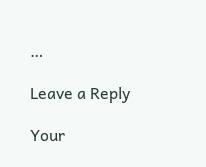…

Leave a Reply

Your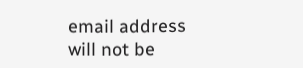email address will not be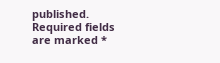published. Required fields are marked *